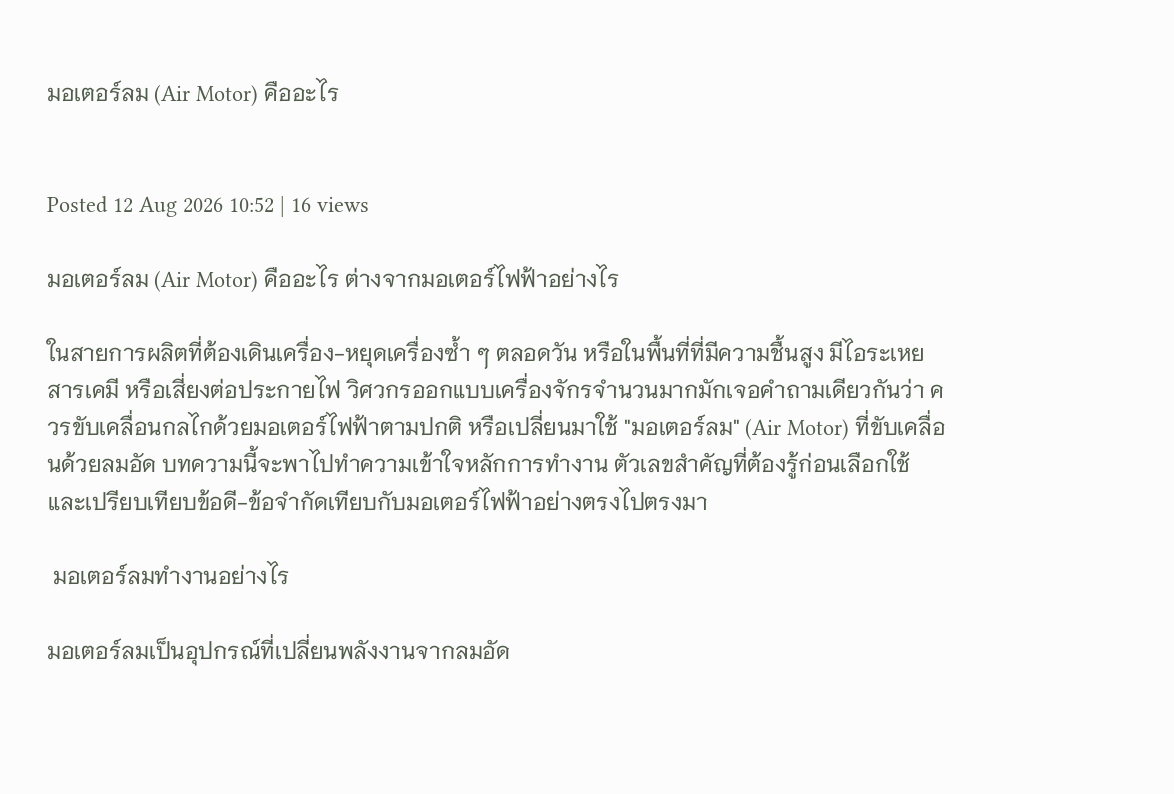มอเตอร์ลม (Air Motor) คืออะไร


Posted 12 Aug 2026 10:52 | 16 views

มอเตอร์ลม (Air Motor) คืออะไร ต่างจากมอเตอร์ไฟฟ้าอย่างไร

ในสายการผลิตที่ต้องเดินเครื่อง-หยุดเครื่องซ้ำ ๆ ตลอดวัน หรือในพื้นที่ที่มีความชื้นสูง มีไอระเหยสารเคมี หรือเสี่ยงต่อประกายไฟ วิศวกรออกแบบเครื่องจักรจำนวนมากมักเจอคำถามเดียวกันว่า ควรขับเคลื่อนกลไกด้วยมอเตอร์ไฟฟ้าตามปกติ หรือเปลี่ยนมาใช้ "มอเตอร์ลม" (Air Motor) ที่ขับเคลื่อนด้วยลมอัด บทความนี้จะพาไปทำความเข้าใจหลักการทำงาน ตัวเลขสำคัญที่ต้องรู้ก่อนเลือกใช้ และเปรียบเทียบข้อดี-ข้อจำกัดเทียบกับมอเตอร์ไฟฟ้าอย่างตรงไปตรงมา

 มอเตอร์ลมทำงานอย่างไร

มอเตอร์ลมเป็นอุปกรณ์ที่เปลี่ยนพลังงานจากลมอัด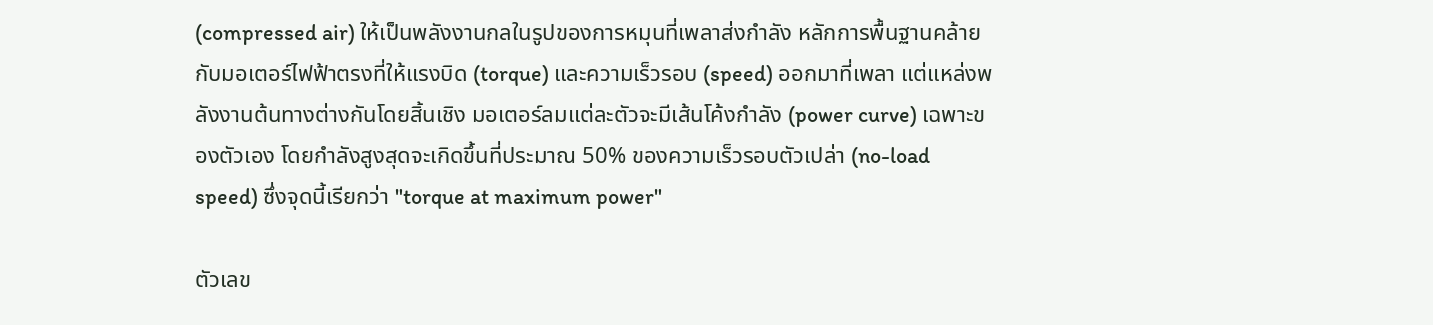(compressed air) ให้เป็นพลังงานกลในรูปของการหมุนที่เพลาส่งกำลัง หลักการพื้นฐานคล้ายกับมอเตอร์ไฟฟ้าตรงที่ให้แรงบิด (torque) และความเร็วรอบ (speed) ออกมาที่เพลา แต่แหล่งพลังงานต้นทางต่างกันโดยสิ้นเชิง มอเตอร์ลมแต่ละตัวจะมีเส้นโค้งกำลัง (power curve) เฉพาะของตัวเอง โดยกำลังสูงสุดจะเกิดขึ้นที่ประมาณ 50% ของความเร็วรอบตัวเปล่า (no-load speed) ซึ่งจุดนี้เรียกว่า "torque at maximum power"

ตัวเลข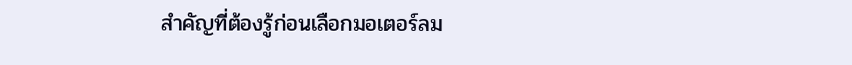สำคัญที่ต้องรู้ก่อนเลือกมอเตอร์ลม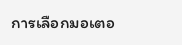การเลือกมอเตอ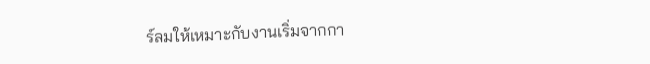ร์ลมให้เหมาะกับงานเริ่มจากกา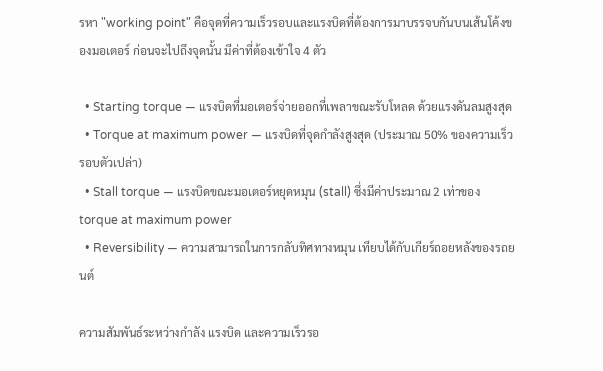รหา "working point" คือจุดที่ความเร็วรอบและแรงบิดที่ต้องการมาบรรจบกันบนเส้นโค้งของมอเตอร์ ก่อนจะไปถึงจุดนั้น มีค่าที่ต้องเข้าใจ 4 ตัว

  • Starting torque — แรงบิดที่มอเตอร์จ่ายออกที่เพลาขณะรับโหลด ด้วยแรงดันลมสูงสุด
  • Torque at maximum power — แรงบิดที่จุดกำลังสูงสุด (ประมาณ 50% ของความเร็วรอบตัวเปล่า)
  • Stall torque — แรงบิดขณะมอเตอร์หยุดหมุน (stall) ซึ่งมีค่าประมาณ 2 เท่าของ torque at maximum power
  • Reversibility — ความสามารถในการกลับทิศทางหมุน เทียบได้กับเกียร์ถอยหลังของรถยนต์

ความสัมพันธ์ระหว่างกำลัง แรงบิด และความเร็วรอ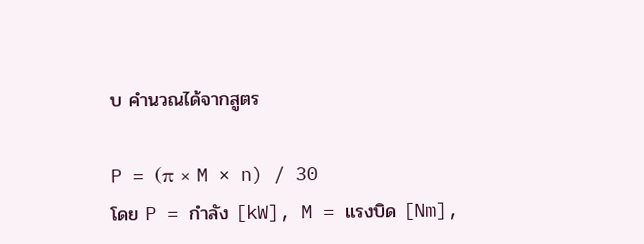บ คำนวณได้จากสูตร

P = (π × M × n) / 30
โดย P = กำลัง [kW], M = แรงบิด [Nm],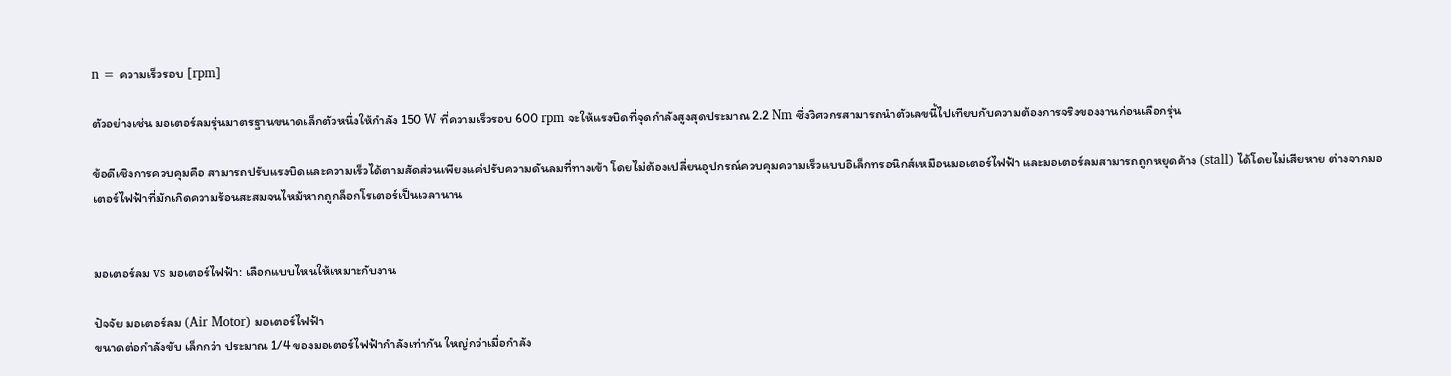n = ความเร็วรอบ [rpm]

ตัวอย่างเช่น มอเตอร์ลมรุ่นมาตรฐานขนาดเล็กตัวหนึ่งให้กำลัง 150 W ที่ความเร็วรอบ 600 rpm จะให้แรงบิดที่จุดกำลังสูงสุดประมาณ 2.2 Nm ซึ่งวิศวกรสามารถนำตัวเลขนี้ไปเทียบกับความต้องการจริงของงานก่อนเลือกรุ่น

ข้อดีเชิงการควบคุมคือ สามารถปรับแรงบิดและความเร็วได้ตามสัดส่วนเพียงแค่ปรับความดันลมที่ทางเข้า โดยไม่ต้องเปลี่ยนอุปกรณ์ควบคุมความเร็วแบบอิเล็กทรอนิกส์เหมือนมอเตอร์ไฟฟ้า และมอเตอร์ลมสามารถถูกหยุดค้าง (stall) ได้โดยไม่เสียหาย ต่างจากมอเตอร์ไฟฟ้าที่มักเกิดความร้อนสะสมจนไหม้หากถูกล็อกโรเตอร์เป็นเวลานาน


มอเตอร์ลม vs มอเตอร์ไฟฟ้า: เลือกแบบไหนให้เหมาะกับงาน

ปัจจัย มอเตอร์ลม (Air Motor) มอเตอร์ไฟฟ้า
ขนาดต่อกำลังขับ เล็กกว่า ประมาณ 1/4 ของมอเตอร์ไฟฟ้ากำลังเท่ากัน ใหญ่กว่าเมื่อกำลัง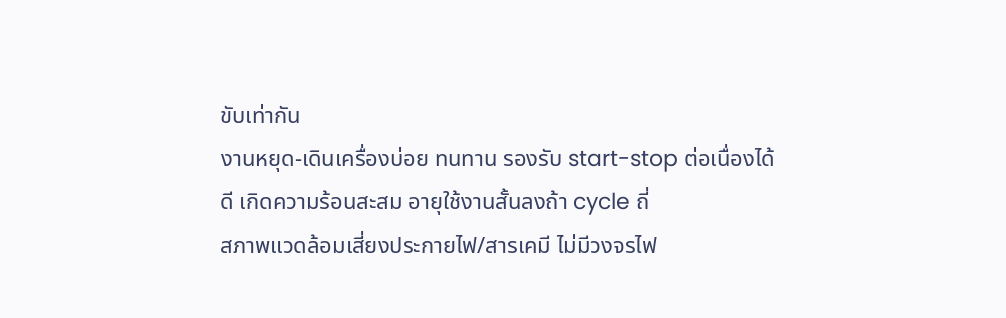ขับเท่ากัน
งานหยุด-เดินเครื่องบ่อย ทนทาน รองรับ start-stop ต่อเนื่องได้ดี เกิดความร้อนสะสม อายุใช้งานสั้นลงถ้า cycle ถี่
สภาพแวดล้อมเสี่ยงประกายไฟ/สารเคมี ไม่มีวงจรไฟ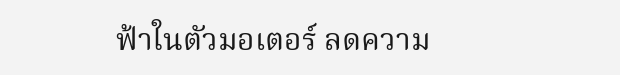ฟ้าในตัวมอเตอร์ ลดความ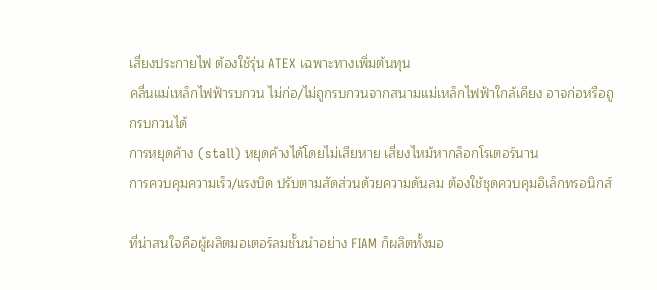เสี่ยงประกายไฟ ต้องใช้รุ่น ATEX เฉพาะทางเพิ่มต้นทุน
คลื่นแม่เหล็กไฟฟ้ารบกวน ไม่ก่อ/ไม่ถูกรบกวนจากสนามแม่เหล็กไฟฟ้าใกล้เคียง อาจก่อหรือถูกรบกวนได้
การหยุดค้าง (stall) หยุดค้างได้โดยไม่เสียหาย เสี่ยงไหม้หากล็อกโรเตอร์นาน
การควบคุมความเร็ว/แรงบิด ปรับตามสัดส่วนด้วยความดันลม ต้องใช้ชุดควบคุมอิเล็กทรอนิกส์

ที่น่าสนใจคือผู้ผลิตมอเตอร์ลมชั้นนำอย่าง FIAM ก็ผลิตทั้งมอ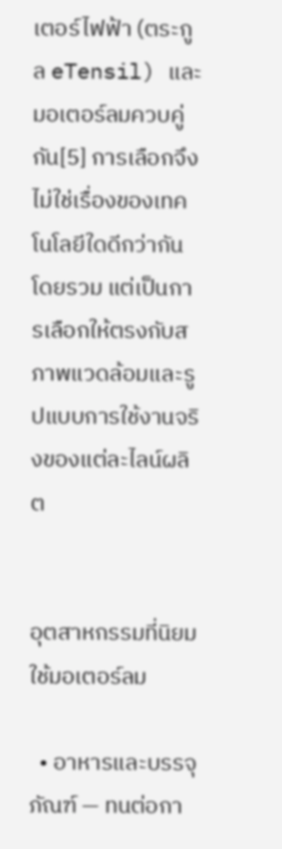เตอร์ไฟฟ้า (ตระกูล eTensil) และมอเตอร์ลมควบคู่กัน[5] การเลือกจึงไม่ใช่เรื่องของเทคโนโลยีใดดีกว่ากันโดยรวม แต่เป็นการเลือกให้ตรงกับสภาพแวดล้อมและรูปแบบการใช้งานจริงของแต่ละไลน์ผลิต


อุตสาหกรรมที่นิยมใช้มอเตอร์ลม

  • อาหารและบรรจุภัณฑ์ — ทนต่อกา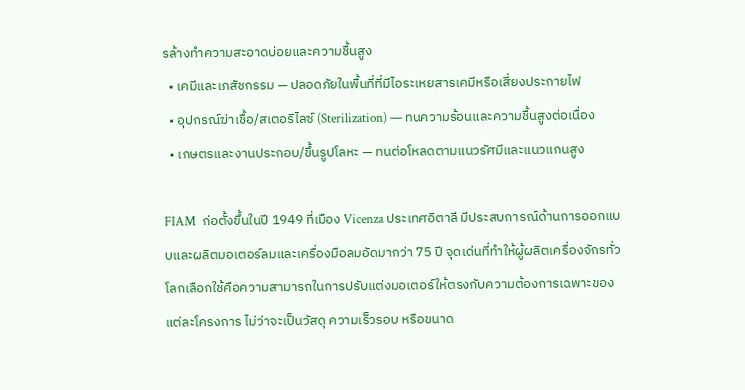รล้างทำความสะอาดบ่อยและความชื้นสูง
  • เคมีและเภสัชกรรม — ปลอดภัยในพื้นที่ที่มีไอระเหยสารเคมีหรือเสี่ยงประกายไฟ
  • อุปกรณ์ฆ่าเชื้อ/สเตอริไลซ์ (Sterilization) — ทนความร้อนและความชื้นสูงต่อเนื่อง
  • เกษตรและงานประกอบ/ขึ้นรูปโลหะ — ทนต่อโหลดตามแนวรัศมีและแนวแกนสูง

FIAM  ก่อตั้งขึ้นในปี 1949 ที่เมือง Vicenza ประเทศอิตาลี มีประสบการณ์ด้านการออกแบบและผลิตมอเตอร์ลมและเครื่องมือลมอัดมากว่า 75 ปี จุดเด่นที่ทำให้ผู้ผลิตเครื่องจักรทั่วโลกเลือกใช้คือความสามารถในการปรับแต่งมอเตอร์ให้ตรงกับความต้องการเฉพาะของแต่ละโครงการ ไม่ว่าจะเป็นวัสดุ ความเร็วรอบ หรือขนาด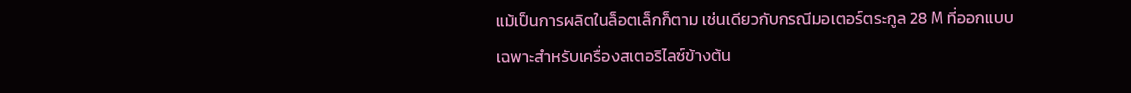แม้เป็นการผลิตในล็อตเล็กก็ตาม เช่นเดียวกับกรณีมอเตอร์ตระกูล 28 M ที่ออกแบบเฉพาะสำหรับเครื่องสเตอริไลซ์ข้างต้น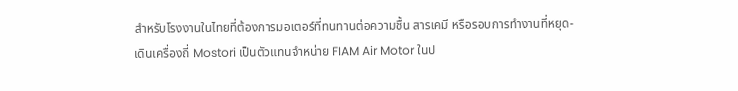สำหรับโรงงานในไทยที่ต้องการมอเตอร์ที่ทนทานต่อความชื้น สารเคมี หรือรอบการทำงานที่หยุด-เดินเครื่องถี่ Mostori เป็นตัวแทนจำหน่าย FIAM Air Motor ในป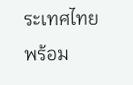ระเทศไทย พร้อม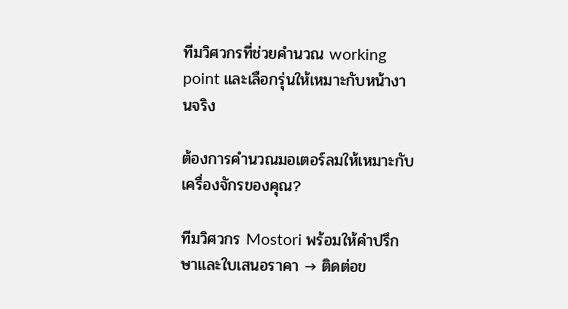ทีมวิศวกรที่ช่วยคำนวณ working point และเลือกรุ่นให้เหมาะกับหน้างานจริง

ต้องการคำนวณมอเตอร์ลมให้เหมาะกับเครื่องจักรของคุณ?

ทีมวิศวกร Mostori พร้อมให้คำปรึกษาและใบเสนอราคา → ติดต่อข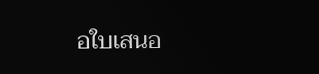อใบเสนอ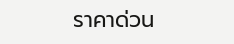ราคาด่วน